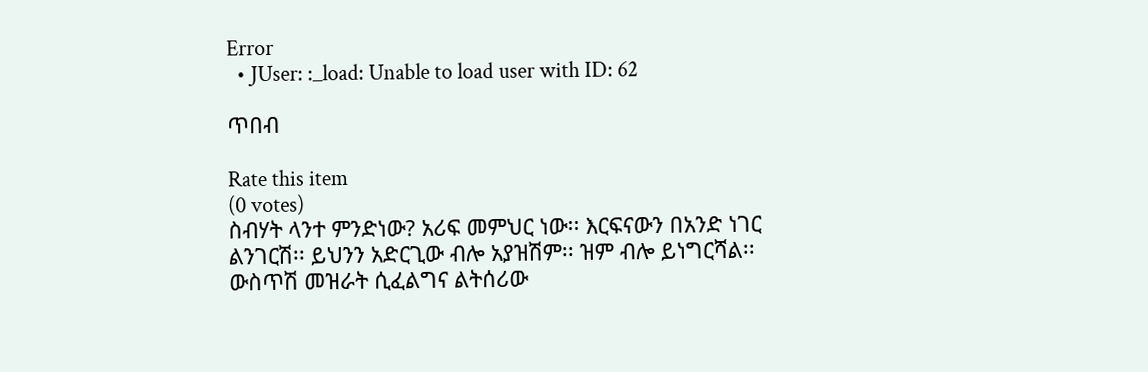Error
  • JUser: :_load: Unable to load user with ID: 62

ጥበብ

Rate this item
(0 votes)
ስብሃት ላንተ ምንድነው? አሪፍ መምህር ነው፡፡ እርፍናውን በአንድ ነገር ልንገርሽ፡፡ ይህንን አድርጊው ብሎ አያዝሽም፡፡ ዝም ብሎ ይነግርሻል፡፡ ውስጥሽ መዝራት ሲፈልግና ልትሰሪው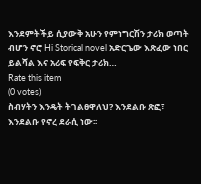እንደምትችይ ሲያውቅ አሁን የምነግርሽን ታሪክ ወጣት ብሆን ኖሮ Hi Storical novel አድርጌው እጽፈው ነበር ይልሻል እና አሪፍ የፍቅር ታሪክ…
Rate this item
(0 votes)
ስብሃትን እንዴት ትገልፀዋለህ? እንደልቡ ጽፎ፣ እንደልቡ የኖረ ደራሲ ነው፡፡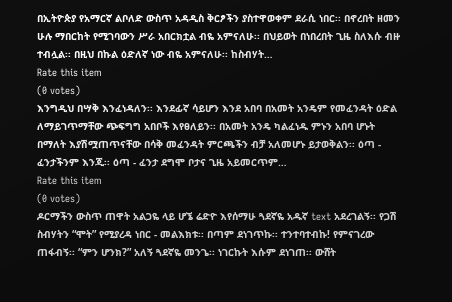በኢትዮጵያ የአማርኛ ልቦለድ ውስጥ አዳዲስ ቅርፆችን ያስተዋወቀም ደራሲ ነበር፡፡ በኖረበት ዘመን ሁሉ ማበርከት የሚገባውን ሥራ አበርክቷል ብዬ አምናለሁ፡፡ በህይወት በነበረበት ጊዜ ስለእሱ ብዙ ተብሏል፡፡ በዚህ በኩል ዕድለኛ ነው ብዬ አምናለሁ፡፡ ከስብሃት…
Rate this item
(0 votes)
እንግዲህ በሣቅ እንፈነዳለን፡፡ እንደፊኛ ሳይሆን እንደ አበባ በአመት አንዴም የመፈንዳት ዕድል ለማይገጥማቸው ጭፍግግ አበቦች እየፀለይን፡፡ በአመት አንዴ ካልፈነዱ ምኑን አበባ ሆኑት በማለት እያሽሟጠጥናቸው በሳቅ መፈንዳት ምርጫችን ብቻ አለመሆኑ ይታወቅልን፡፡ ዕጣ - ፈንታችንም እንጂ፡፡ ዕጣ - ፈንታ ደግሞ ቦታና ጊዜ አይመርጥም…
Rate this item
(0 votes)
ዶርማችን ውስጥ ጠዋት አልጋዬ ላይ ሆኜ ሬድዮ እየሰማሁ ጓደኛዬ አዱኛ text አደረገልኝ፡፡ የጋሽ ስብሃትን “ሞት” የሚያረዳ ነበር - መልእክቱ፡፡ በጣም ደነገጥኩ፡፡ ተንተባተብኩ! የምናገረው ጠፋብኝ፡፡ “ምን ሆንክ?” አለኝ ጓደኛዬ መንጌ፡፡ ነገርኩት እሱም ደነገጠ፡፡ ውሸት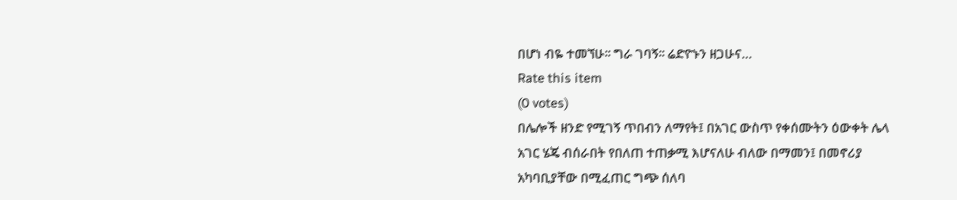በሆነ ብዬ ተመኘሁ፡፡ ግራ ገባኝ፡፡ ሬድዮኑን ዘጋሁና…
Rate this item
(0 votes)
በሌሎች ዘንድ የሚገኝ ጥበብን ለማየት፤ በአገር ውስጥ የቀሰሙትን ዕውቀት ሌላ አገር ሄጄ ብሰራበት የበለጠ ተጠቃሚ እሆናለሁ ብለው በማመን፤ በመኖሪያ አካባቢያቸው በሚፈጠር ግጭ ሰለባ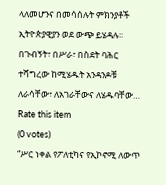ላለመሆንና በመሳሰሉት ምክንያቶች ኢትዮጵያዊያን ወደ ውጭ ይሄዳሉ፡፡ በጉብኝት፣ በሥራ፣ በስደት ባሕር ተሻግረው ከሚሄዱት አንዳንዶቹ ለራሳቸው፣ ለአገራቸውና ለሄዱባቸው…
Rate this item
(0 votes)
“ሥር ነቀል የፖለቲካና የኢኮኖሚ ለውጥ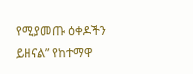የሚያመጡ ዕቀዶችን ይዘናል” የከተማዋ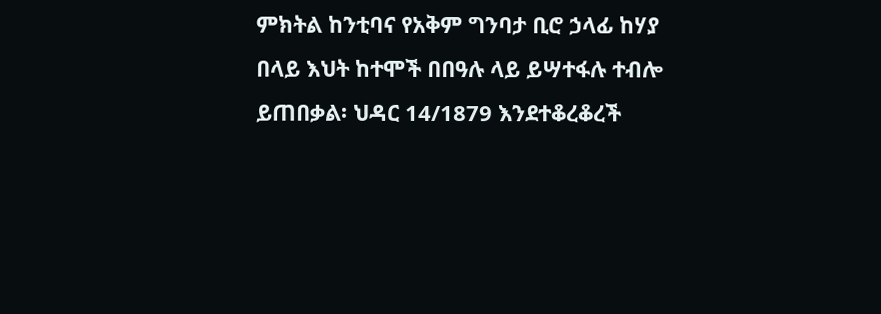ምክትል ከንቲባና የአቅም ግንባታ ቢሮ ኃላፊ ከሃያ በላይ እህት ከተሞች በበዓሉ ላይ ይሣተፋሉ ተብሎ ይጠበቃል፡ ህዳር 14/1879 እንደተቆረቆረች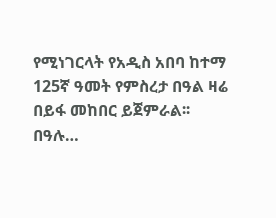የሚነገርላት የአዲስ አበባ ከተማ 125ኛ ዓመት የምስረታ በዓል ዛሬ በይፋ መከበር ይጀምራል፡፡ በዓሉ…